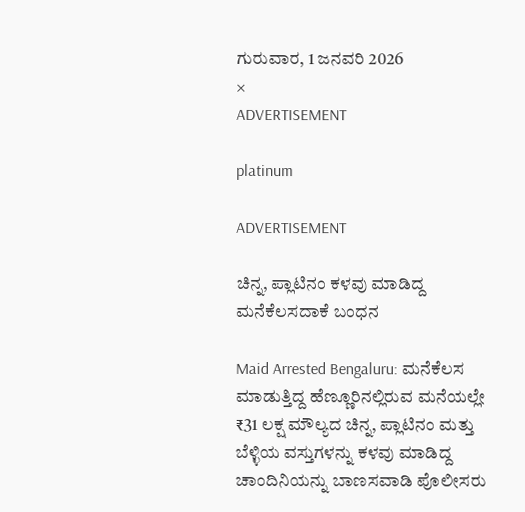ಗುರುವಾರ, 1 ಜನವರಿ 2026
×
ADVERTISEMENT

platinum

ADVERTISEMENT

ಚಿನ್ನ, ಪ್ಲಾಟಿನಂ ಕಳವು ಮಾಡಿದ್ದ ಮನೆಕೆಲಸದಾಕೆ ಬಂಧನ

Maid Arrested Bengaluru: ಮನೆಕೆಲಸ ಮಾಡುತ್ತಿದ್ದ ಹೆಣ್ಣೂರಿನಲ್ಲಿರುವ ಮನೆಯಲ್ಲೇ ₹31 ಲಕ್ಷ ಮೌಲ್ಯದ ಚಿನ್ನ, ಪ್ಲಾಟಿನಂ ಮತ್ತು ಬೆಳ್ಳಿಯ ವಸ್ತುಗಳನ್ನು ಕಳವು ಮಾಡಿದ್ದ ಚಾಂದಿನಿಯನ್ನು ಬಾಣಸವಾಡಿ ಪೊಲೀಸರು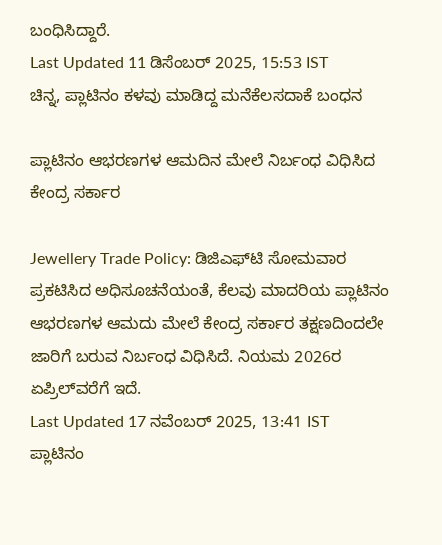ಬಂಧಿಸಿದ್ದಾರೆ.
Last Updated 11 ಡಿಸೆಂಬರ್ 2025, 15:53 IST
ಚಿನ್ನ, ಪ್ಲಾಟಿನಂ ಕಳವು ಮಾಡಿದ್ದ ಮನೆಕೆಲಸದಾಕೆ ಬಂಧನ

ಪ್ಲಾಟಿನಂ ಆಭರಣಗಳ ಆಮದಿನ ಮೇಲೆ ನಿರ್ಬಂಧ ವಿಧಿಸಿದ ಕೇಂದ್ರ ಸರ್ಕಾರ

Jewellery Trade Policy: ಡಿಜಿಎಫ್‌ಟಿ ಸೋಮವಾರ ಪ್ರಕಟಿಸಿದ ಅಧಿಸೂಚನೆಯಂತೆ, ಕೆಲವು ಮಾದರಿಯ ಪ್ಲಾಟಿನಂ ಆಭರಣಗಳ ಆಮದು ಮೇಲೆ ಕೇಂದ್ರ ಸರ್ಕಾರ ತಕ್ಷಣದಿಂದಲೇ ಜಾರಿಗೆ ಬರುವ ನಿರ್ಬಂಧ ವಿಧಿಸಿದೆ. ನಿಯಮ 2026ರ ಏಪ್ರಿಲ್‌ವರೆಗೆ ಇದೆ.
Last Updated 17 ನವೆಂಬರ್ 2025, 13:41 IST
ಪ್ಲಾಟಿನಂ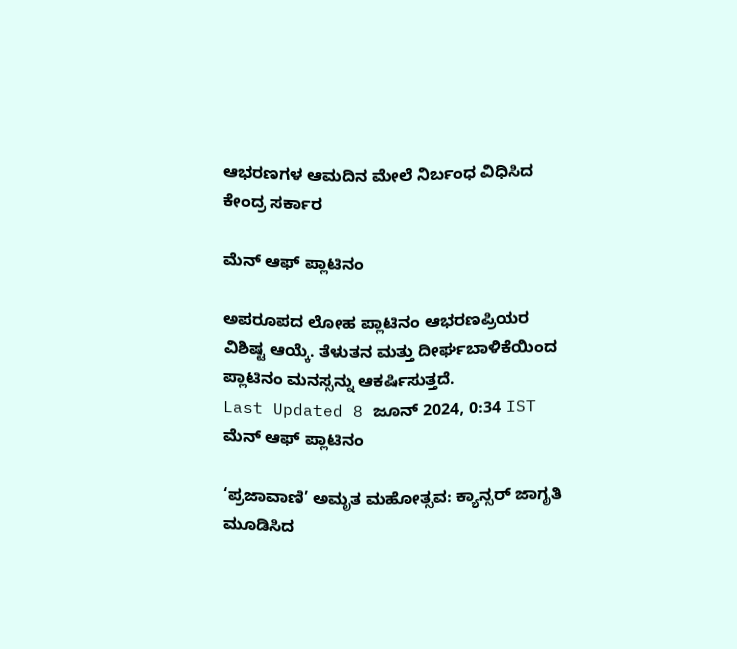ಆಭರಣಗಳ ಆಮದಿನ ಮೇಲೆ ನಿರ್ಬಂಧ ವಿಧಿಸಿದ ಕೇಂದ್ರ ಸರ್ಕಾರ

ಮೆನ್ ಆಫ್ ಪ್ಲಾಟಿನಂ

ಅಪರೂಪದ ಲೋಹ ಪ್ಲಾಟಿನಂ ಆಭರಣಪ್ರಿಯರ ವಿಶಿಷ್ಟ ಆಯ್ಕೆ. ತೆಳುತನ ಮತ್ತು ದೀರ್ಘಬಾಳಿಕೆಯಿಂದ ಪ್ಲಾಟಿನಂ ಮನಸ್ಸನ್ನು ಆಕರ್ಷಿಸುತ್ತದೆ.
Last Updated 8 ಜೂನ್ 2024, 0:34 IST
ಮೆನ್ ಆಫ್ ಪ್ಲಾಟಿನಂ

‘ಪ್ರಜಾವಾಣಿ’ ಅಮೃತ ಮಹೋತ್ಸವ: ಕ್ಯಾನ್ಸರ್ ಜಾಗೃತಿ ಮೂಡಿಸಿದ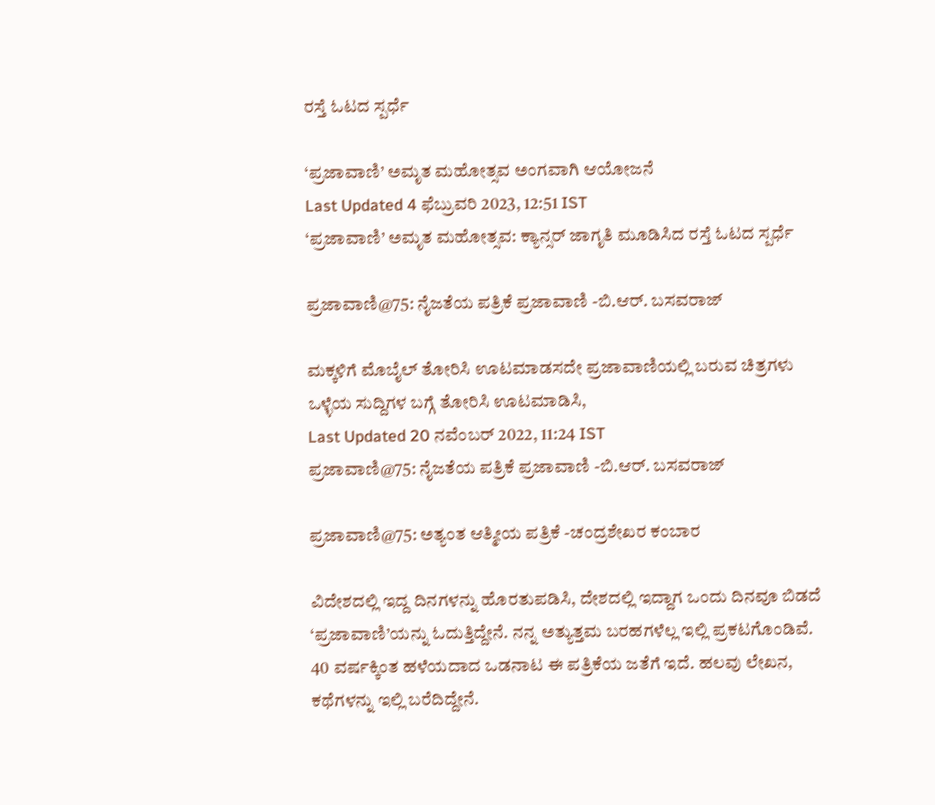ರಸ್ತೆ ಓಟದ ಸ್ಪರ್ಧೆ

‘ಪ್ರಜಾವಾಣಿ’ ಅಮೃತ ಮಹೋತ್ಸವ ಅಂಗವಾಗಿ ಆಯೋಜನೆ
Last Updated 4 ಫೆಬ್ರುವರಿ 2023, 12:51 IST
‘ಪ್ರಜಾವಾಣಿ’ ಅಮೃತ ಮಹೋತ್ಸವ: ಕ್ಯಾನ್ಸರ್ ಜಾಗೃತಿ ಮೂಡಿಸಿದ ರಸ್ತೆ ಓಟದ ಸ್ಪರ್ಧೆ

ಪ್ರಜಾವಾಣಿ@75: ನೈಜತೆಯ ಪತ್ರಿಕೆ ಪ್ರಜಾವಾಣಿ -ಬಿ.ಆರ್. ಬಸವರಾಜ್

ಮಕ್ಕಳಿಗೆ ಮೊಬೈಲ್ ತೋರಿಸಿ ಊಟಮಾಡಸದೇ ಪ್ರಜಾವಾಣಿಯಲ್ಲಿ ಬರುವ ಚಿತ್ರಗಳು ಒಳ್ಳೆಯ ಸುದ್ದಿಗಳ ಬಗ್ಗೆ ತೋರಿಸಿ ಊಟಮಾಡಿಸಿ,
Last Updated 20 ನವೆಂಬರ್ 2022, 11:24 IST
ಪ್ರಜಾವಾಣಿ@75: ನೈಜತೆಯ ಪತ್ರಿಕೆ ಪ್ರಜಾವಾಣಿ -ಬಿ.ಆರ್. ಬಸವರಾಜ್

ಪ್ರಜಾವಾಣಿ@75: ಅತ್ಯಂತ ಆತ್ಮೀಯ ಪತ್ರಿಕೆ -ಚಂದ್ರಶೇಖರ ಕಂಬಾರ

ವಿದೇಶದಲ್ಲಿ ಇದ್ದ ದಿನಗಳನ್ನು ಹೊರತುಪಡಿಸಿ, ದೇಶದಲ್ಲಿ ಇದ್ದಾಗ ಒಂದು ದಿನವೂ ಬಿಡದೆ ‘ಪ್ರಜಾವಾಣಿ’ಯನ್ನು ಓದುತ್ತಿದ್ದೇನೆ. ನನ್ನ ಅತ್ಯುತ್ತಮ ಬರಹಗಳೆಲ್ಲ ಇಲ್ಲಿ ಪ್ರಕಟಗೊಂಡಿವೆ. 40 ವರ್ಷಕ್ಕಿಂತ ಹಳೆಯದಾದ ಒಡನಾಟ ಈ ಪತ್ರಿಕೆಯ ಜತೆಗೆ ಇದೆ. ಹಲವು ಲೇಖನ, ಕಥೆಗಳನ್ನು ಇಲ್ಲಿ ಬರೆದಿದ್ದೇನೆ.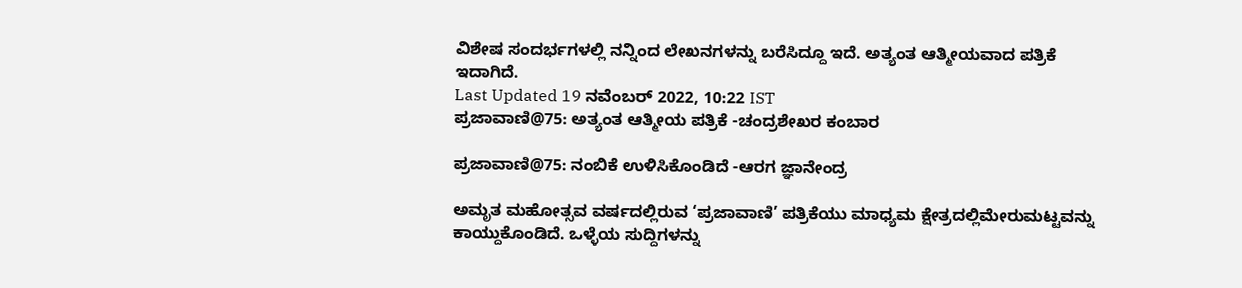ವಿಶೇಷ ಸಂದರ್ಭಗಳಲ್ಲಿ ನನ್ನಿಂದ ಲೇಖನಗಳನ್ನು ಬರೆಸಿದ್ದೂ ಇದೆ. ಅತ್ಯಂತ ಆತ್ಮೀಯವಾದ ಪತ್ರಿಕೆ ಇದಾಗಿದೆ.
Last Updated 19 ನವೆಂಬರ್ 2022, 10:22 IST
ಪ್ರಜಾವಾಣಿ@75: ಅತ್ಯಂತ ಆತ್ಮೀಯ ಪತ್ರಿಕೆ -ಚಂದ್ರಶೇಖರ ಕಂಬಾರ

ಪ್ರಜಾವಾಣಿ@75: ನಂಬಿಕೆ ಉಳಿಸಿಕೊಂಡಿದೆ -ಆರಗ ಜ್ಞಾನೇಂದ್ರ

ಅಮೃತ ಮಹೋತ್ಸವ ವರ್ಷದಲ್ಲಿರುವ ‘ಪ್ರಜಾವಾಣಿ’ ಪತ್ರಿಕೆಯು ಮಾಧ್ಯಮ ಕ್ಷೇತ್ರದಲ್ಲಿಮೇರುಮಟ್ಟವನ್ನು ಕಾಯ್ದುಕೊಂಡಿದೆ. ಒಳ್ಳೆಯ ಸುದ್ದಿಗಳನ್ನು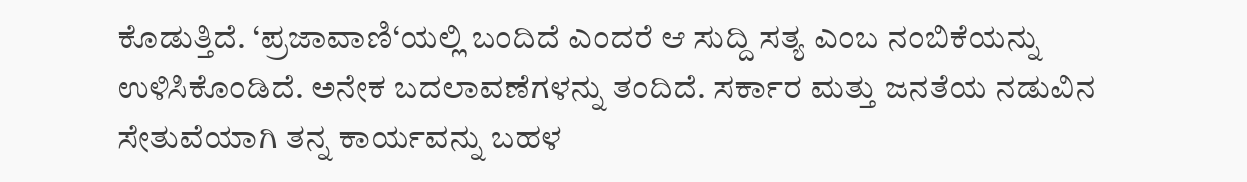ಕೊಡುತ್ತಿದೆ. ‘ಪ್ರಜಾವಾಣಿ‘ಯಲ್ಲಿ ಬಂದಿದೆ ಎಂದರೆ ಆ ಸುದ್ದಿ ಸತ್ಯ ಎಂಬ ನಂಬಿಕೆಯನ್ನು ಉಳಿಸಿಕೊಂಡಿದೆ. ಅನೇಕ ಬದಲಾವಣೆಗಳನ್ನು ತಂದಿದೆ. ಸರ್ಕಾರ ಮತ್ತು ಜನತೆಯ ನಡುವಿನ ಸೇತುವೆಯಾಗಿ ತನ್ನ ಕಾರ್ಯವನ್ನು ಬಹಳ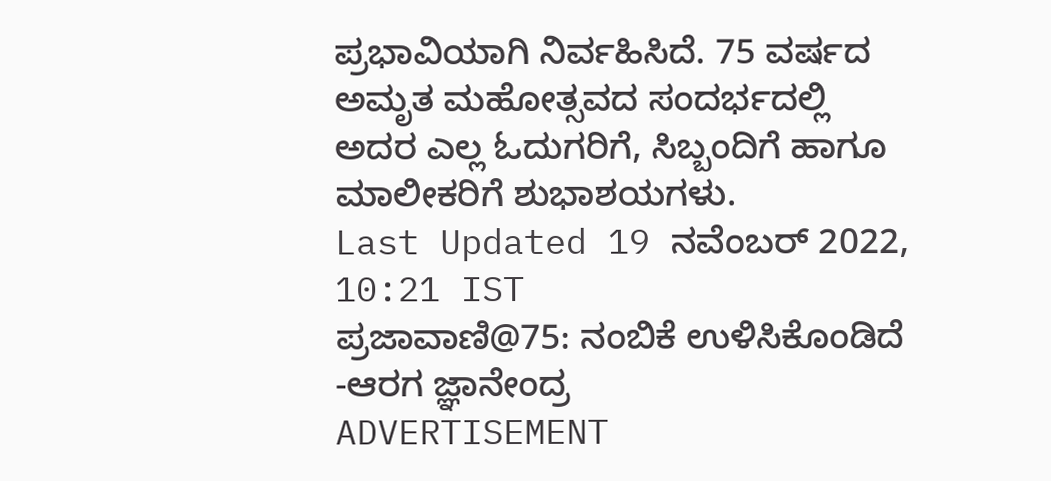ಪ್ರಭಾವಿಯಾಗಿ ನಿರ್ವಹಿಸಿದೆ. 75 ವರ್ಷದ ಅಮೃತ ಮಹೋತ್ಸವದ ಸಂದರ್ಭದಲ್ಲಿ ಅದರ ಎಲ್ಲ ಓದುಗರಿಗೆ, ಸಿಬ್ಬಂದಿಗೆ ಹಾಗೂ ಮಾಲೀಕರಿಗೆ ಶುಭಾಶಯಗಳು.
Last Updated 19 ನವೆಂಬರ್ 2022, 10:21 IST
ಪ್ರಜಾವಾಣಿ@75: ನಂಬಿಕೆ ಉಳಿಸಿಕೊಂಡಿದೆ -ಆರಗ ಜ್ಞಾನೇಂದ್ರ
ADVERTISEMENT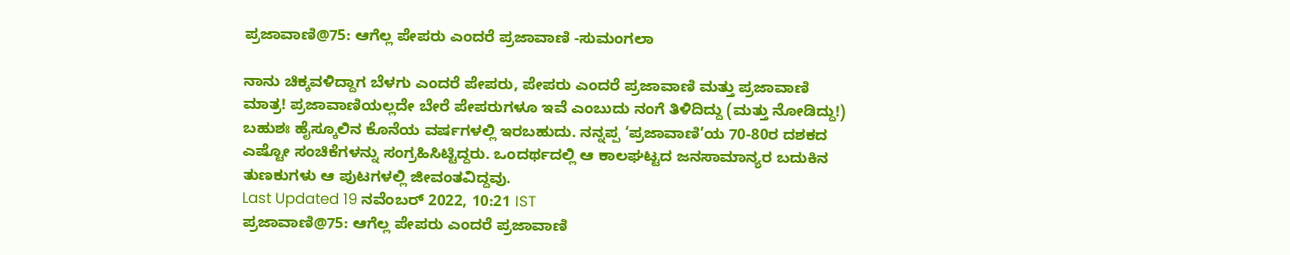ಪ್ರಜಾವಾಣಿ@75: ಆಗೆಲ್ಲ ಪೇಪರು ಎಂದರೆ ಪ್ರಜಾವಾಣಿ -ಸುಮಂಗಲಾ

ನಾನು ಚಿಕ್ಕವಳಿದ್ದಾಗ ಬೆಳಗು ಎಂದರೆ ಪೇಪರು, ಪೇಪರು ಎಂದರೆ ಪ್ರಜಾವಾಣಿ ಮತ್ತು ಪ್ರಜಾವಾಣಿ ಮಾತ್ರ! ಪ್ರಜಾವಾಣಿಯಲ್ಲದೇ ಬೇರೆ ಪೇಪರುಗಳೂ ಇವೆ ಎಂಬುದು ನಂಗೆ ತಿಳಿದಿದ್ದು (ಮತ್ತು ನೋಡಿದ್ದು!) ಬಹುಶಃ ಹೈಸ್ಕೂಲಿನ ಕೊನೆಯ ವರ್ಷಗಳಲ್ಲಿ ಇರಬಹುದು. ನನ್ನಪ್ಪ ‘ಪ್ರಜಾವಾಣಿ’ಯ 70-80ರ ದಶಕದ ಎಷ್ಟೋ ಸಂಚಿಕೆಗಳನ್ನು ಸಂಗ್ರಹಿಸಿಟ್ಟಿದ್ದರು. ಒಂದರ್ಥದಲ್ಲಿ ಆ ಕಾಲಘಟ್ಟದ ಜನಸಾಮಾನ್ಯರ ಬದುಕಿನ ತುಣಕುಗಳು ಆ ಪುಟಗಳಲ್ಲಿ ಜೀವಂತವಿದ್ದವು.
Last Updated 19 ನವೆಂಬರ್ 2022, 10:21 IST
ಪ್ರಜಾವಾಣಿ@75: ಆಗೆಲ್ಲ ಪೇಪರು ಎಂದರೆ ಪ್ರಜಾವಾಣಿ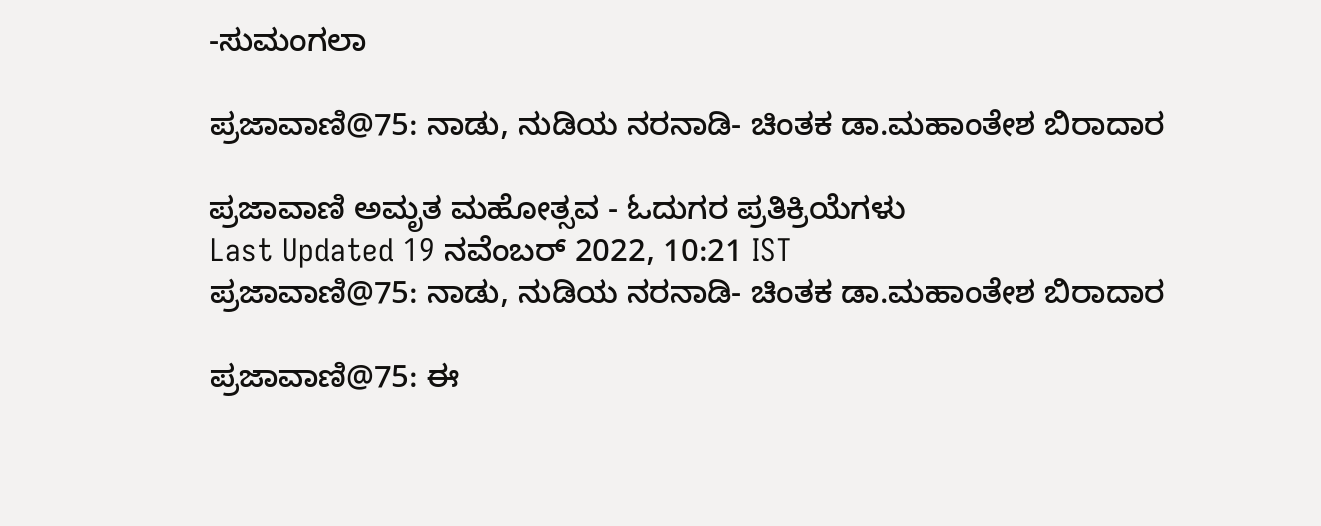-ಸುಮಂಗಲಾ

ಪ್ರಜಾವಾಣಿ@75: ನಾಡು, ನುಡಿಯ ನರನಾಡಿ- ಚಿಂತಕ ಡಾ.ಮಹಾಂತೇಶ ಬಿರಾದಾರ

ಪ್ರಜಾವಾಣಿ ಅಮೃತ ಮಹೋತ್ಸವ - ಓದುಗರ ಪ್ರತಿಕ್ರಿಯೆಗಳು
Last Updated 19 ನವೆಂಬರ್ 2022, 10:21 IST
ಪ್ರಜಾವಾಣಿ@75: ನಾಡು, ನುಡಿಯ ನರನಾಡಿ- ಚಿಂತಕ ಡಾ.ಮಹಾಂತೇಶ ಬಿರಾದಾರ

ಪ್ರಜಾವಾಣಿ@75: ಈ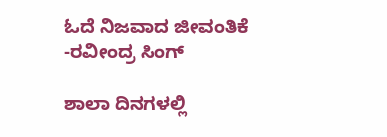ಓದೆ ನಿಜವಾದ ಜೀವಂತಿಕೆ -ರವೀಂದ್ರ ಸಿಂಗ್

ಶಾಲಾ ದಿನಗಳಲ್ಲಿ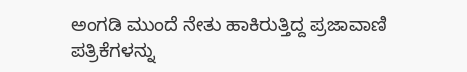ಅಂಗಡಿ ಮುಂದೆ ನೇತು ಹಾಕಿರುತ್ತಿದ್ದ ಪ್ರಜಾವಾಣಿ ಪತ್ರಿಕೆಗಳನ್ನು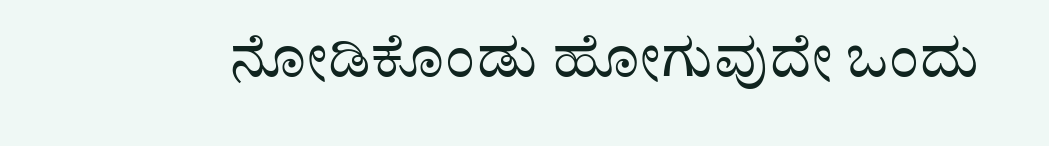ನೋಡಿಕೊಂಡು ಹೋಗುವುದೇ ಒಂದು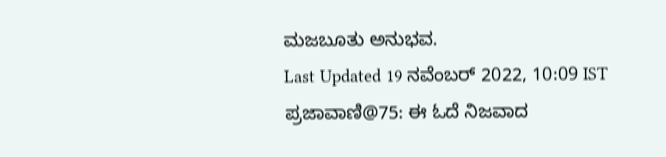ಮಜಬೂತು ಅನುಭವ.
Last Updated 19 ನವೆಂಬರ್ 2022, 10:09 IST
ಪ್ರಜಾವಾಣಿ@75: ಈ ಓದೆ ನಿಜವಾದ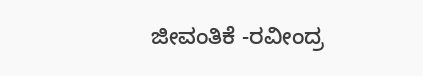ಜೀವಂತಿಕೆ -ರವೀಂದ್ರ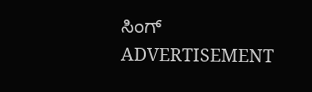ಸಿಂಗ್
ADVERTISEMENT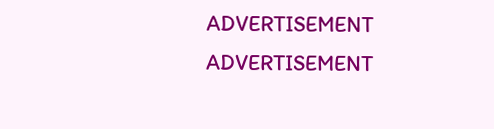ADVERTISEMENT
ADVERTISEMENT